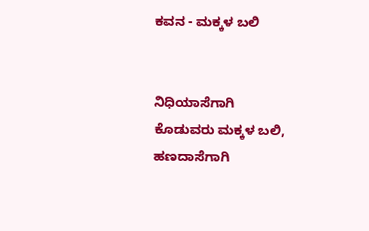ಕವನ - ಮಕ್ಕಳ ಬಲಿ


ನಿಧಿಯಾಸೆಗಾಗಿ
ಕೊಡುವರು ಮಕ್ಕಳ ಬಲಿ,
ಹಣದಾಸೆಗಾಗಿ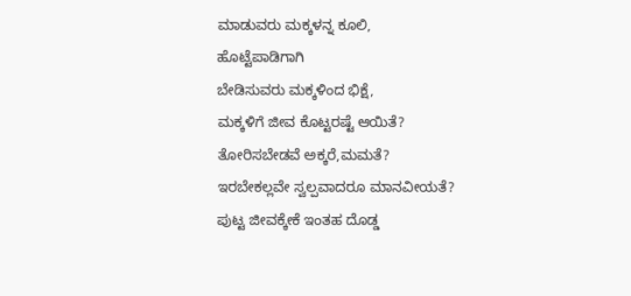ಮಾಡುವರು ಮಕ್ಕಳನ್ನ ಕೂಲಿ,
ಹೊಟ್ಟೆಪಾಡಿಗಾಗಿ
ಬೇಡಿಸುವರು ಮಕ್ಕಳಿಂದ ಭಿಕ್ಷೆ,
ಮಕ್ಕಳಿಗೆ ಜೀವ ಕೊಟ್ಟರಷ್ಟೆ ಆಯಿತೆ?
ತೋರಿಸಬೇಡವೆ ಅಕ್ಕರೆ,ಮಮತೆ?
ಇರಬೇಕಲ್ಲವೇ ಸ್ವಲ್ಪವಾದರೂ ಮಾನವೀಯತೆ?
ಪುಟ್ಟ ಜೀವಕ್ಕೇಕೆ ಇಂತಹ ದೊಡ್ಡ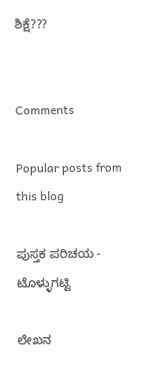ಶಿಕ್ಷೆ???


Comments

Popular posts from this blog

ಪುಸ್ತಕ ಪರಿಚಯ - ಟೊಳ್ಳುಗಟ್ಟಿ

ಲೇಖನ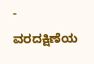- ವರದಕ್ಷಿಣೆಯ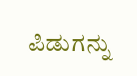ಪಿಡುಗನ್ನು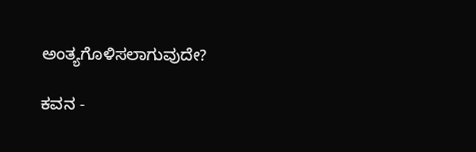ಅಂತ್ಯಗೊಳಿಸಲಾಗುವುದೇ?

ಕವನ -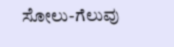ಸೋಲು-ಗೆಲುವು